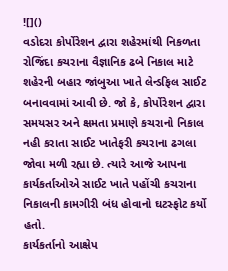![]()
વડોદરા કોર્પોરેશન દ્વારા શહેરમાંથી નિકળતા રોજિંદા કચરાના વૈજ્ઞાનિક ઢબે નિકાલ માટે શહેરની બહાર જાંબુઆ ખાતે લેન્ડફિલ સાઈટ બનાવવામાં આવી છે. જો કે, કોર્પોરેશન દ્વારા સમયસર અને ક્ષમતા પ્રમાણે કચરાનો નિકાલ નહી કરાતા સાઈટ ખાતેફરી કચરાના ઢગલા જોવા મળી રહ્યા છે. ત્યારે આજે આપના કાર્યકર્તાઓએ સાઈટ ખાતે પહોંચી કચરાના નિકાલની કામગીરી બંધ હોવાનો ઘટસ્ફોટ કર્યો હતો.
કાર્યકર્તાનો આક્ષેપ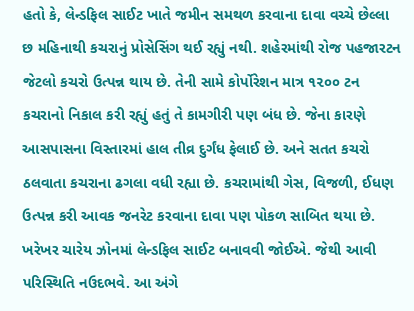હતો કે, લેન્ડફિલ સાઈટ ખાતે જમીન સમથળ કરવાના દાવા વચ્ચે છેલ્લા છ મહિનાથી કચરાનું પ્રોસેસિંગ થઈ રહ્યું નથી. શહેરમાંથી રોજ પહજારટન જેટલો કચરો ઉત્પન્ન થાય છે. તેની સામે કોર્પોરેશન માત્ર ૧૨૦૦ ટન કચરાનો નિકાલ કરી રહ્યું હતું તે કામગીરી પણ બંધ છે. જેના કારણે આસપાસના વિસ્તારમાં હાલ તીવ્ર દુર્ગંધ ફેલાઈ છે. અને સતત કચરો ઠલવાતા કચરાના ઢગલા વધી રહ્યા છે. કચરામાંથી ગેસ, વિજળી, ઈધણ ઉત્પન્ન કરી આવક જનરેટ કરવાના દાવા પણ પોકળ સાબિત થયા છે. ખરેખર ચારેય ઝોનમાં લેન્ડફિલ સાઈટ બનાવવી જોઈએ. જેથી આવી પરિસ્થિતિ નઉદભવે. આ અંગે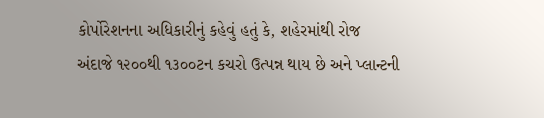કોર્પોરેશનના અધિકારીનું કહેવું હતું કે, શહેરમાંથી રોજ અંદાજે ૧૨૦૦થી ૧૩૦૦ટન કચરો ઉત્પન્ન થાય છે અને પ્લાન્ટની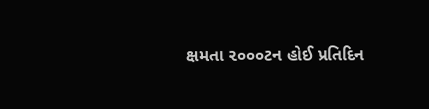ક્ષમતા ૨૦૦૦ટન હોઈ પ્રતિદિન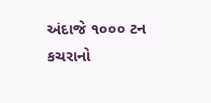અંદાજે ૧૦૦૦ ટન કચરાનો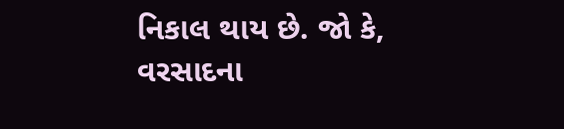નિકાલ થાય છે. જો કે, વરસાદના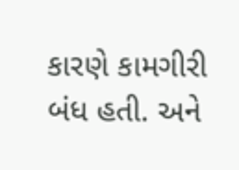કારણે કામગીરી બંધ હતી. અને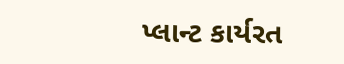પ્લાન્ટ કાર્યરત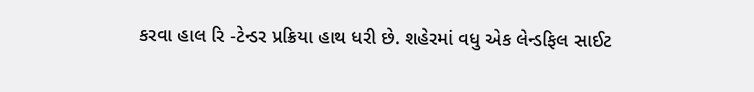કરવા હાલ રિ -ટેન્ડર પ્રક્રિયા હાથ ધરી છે. શહેરમાં વધુ એક લેન્ડફિલ સાઈટ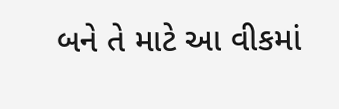બને તે માટે આ વીકમાં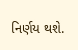નિર્ણય થશે.